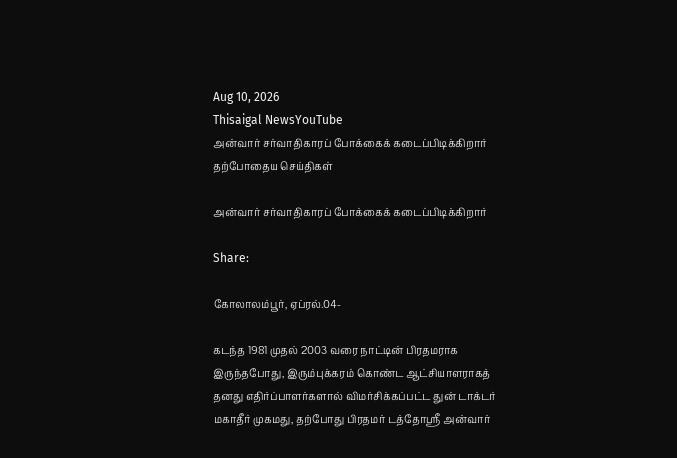Aug 10, 2026
Thisaigal NewsYouTube
அன்வார் சர்வாதிகாரப் போக்கைக் கடைப்பிடிக்கிறார்
தற்போதைய செய்திகள்

அன்வார் சர்வாதிகாரப் போக்கைக் கடைப்பிடிக்கிறார்

Share:

கோலாலம்பூர், ஏப்ரல்.04-

கடந்த 1981 முதல் 2003 வரை நாட்டின் பிரதமராக இருந்தபோது, இரும்புக்கரம் கொண்ட ஆட்சியாளராகத் தனது எதிர்ப்பாளர்களால் விமர்சிக்கப்பட்ட துன் டாக்டர் மகாதீர் முகமது, தற்போது பிரதமர் டத்தோஸ்ரீ அன்வார்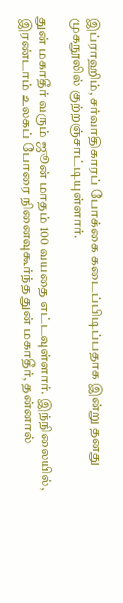இப்ராஹிம், சர்வாதிகாரப் போக்கை கடைப்பிடிப்பதாக இன்று தனது முகநூலில் குற்றஞ்சாட்டியுள்ளார்.

துன் மகாதீர் வரும் ஜூன் மாதம் 100 வயதை எட்டவுள்ளார். இந்நிலையில், இரண்டாம் உலகப் போரை நினைவுகூர்ந்த துன் மகாதீர், தன்னால்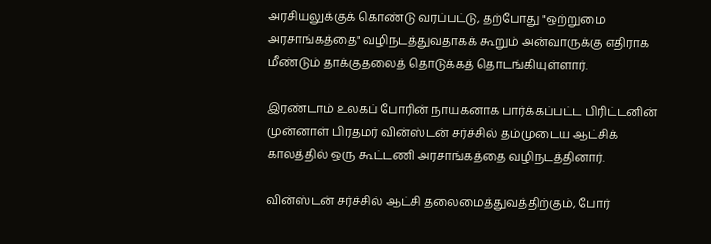அரசியலுக்குக் கொண்டு வரப்பட்டு, தற்போது "ஒற்றுமை அரசாங்கத்தை" வழிநடத்துவதாகக் கூறும் அன்வாருக்கு எதிராக மீண்டும் தாக்குதலைத் தொடுக்கத் தொடங்கியுள்ளார்.

இரண்டாம் உலகப் போரின் நாயகனாக பார்க்கப்பட்ட பிரிட்டனின் முன்னாள் பிரதமர் வின்ஸ்டன் சர்ச்சில் தம்முடைய ஆட்சிக் காலத்தில் ஒரு கூட்டணி அரசாங்கத்தை வழிநடத்தினார்.

வின்ஸ்டன் சர்ச்சில் ஆட்சி தலைமைத்துவத்திற்கும், போர்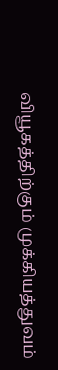வியூகத்திற்கும் முக்கியத்துவம்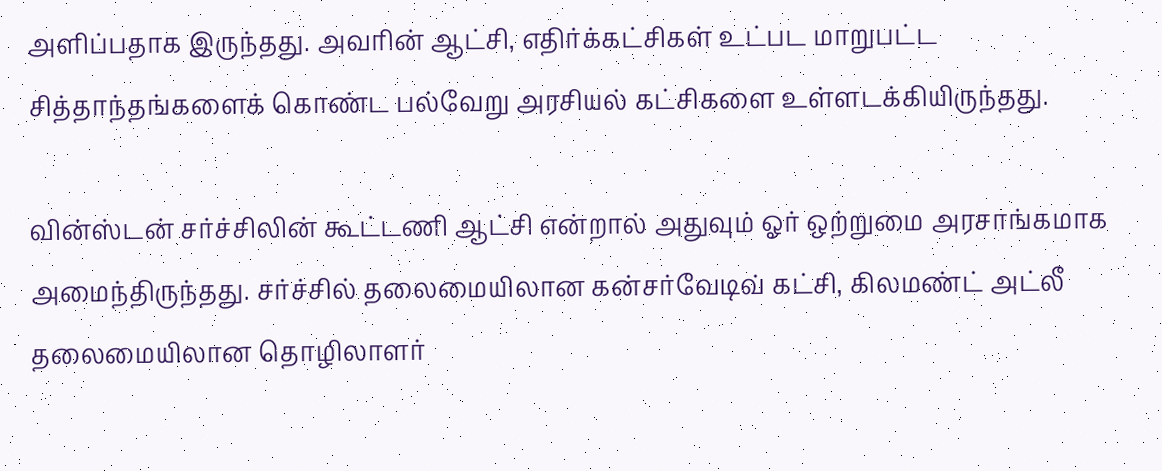அளிப்பதாக இருந்தது. அவரின் ஆட்சி, எதிர்க்கட்சிகள் உட்பட மாறுபட்ட சித்தாந்தங்களைக் கொண்ட பல்வேறு அரசியல் கட்சிகளை உள்ளடக்கியிருந்தது.

வின்ஸ்டன் சர்ச்சிலின் கூட்டணி ஆட்சி என்றால் அதுவும் ஓர் ஒற்றுமை அரசாங்கமாக அமைந்திருந்தது. சர்ச்சில் தலைமையிலான கன்சர்வேடிவ் கட்சி, கிலமண்ட் அட்லீ தலைமையிலான தொழிலாளர்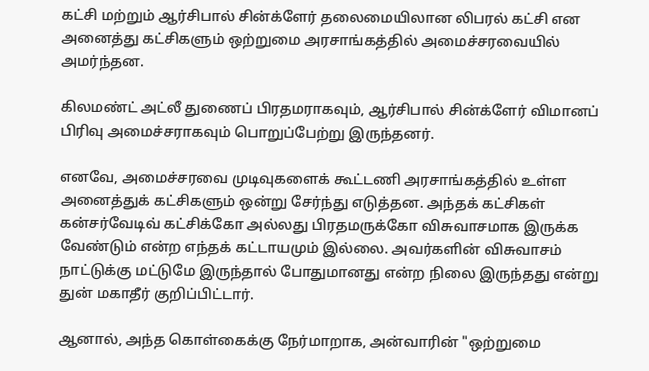கட்சி மற்றும் ஆர்சிபால் சின்க்ளேர் தலைமையிலான லிபரல் கட்சி என அனைத்து கட்சிகளும் ஒற்றுமை அரசாங்கத்தில் அமைச்சரவையில் அமர்ந்தன.

கிலமண்ட் அட்லீ துணைப் பிரதமராகவும், ஆர்சிபால் சின்க்ளேர் விமானப் பிரிவு அமைச்சராகவும் பொறுப்பேற்று இருந்தனர்.

எனவே, அமைச்சரவை முடிவுகளைக் கூட்டணி அரசாங்கத்தில் உள்ள அனைத்துக் கட்சிகளும் ஒன்று சேர்ந்து எடுத்தன. அந்தக் கட்சிகள் கன்சர்வேடிவ் கட்சிக்கோ அல்லது பிரதமருக்கோ விசுவாசமாக இருக்க வேண்டும் என்ற எந்தக் கட்டாயமும் இல்லை. அவர்களின் விசுவாசம் நாட்டுக்கு மட்டுமே இருந்தால் போதுமானது என்ற நிலை இருந்தது என்று துன் மகாதீர் குறிப்பிட்டார்.

ஆனால், அந்த கொள்கைக்கு நேர்மாறாக, அன்வாரின் "ஒற்றுமை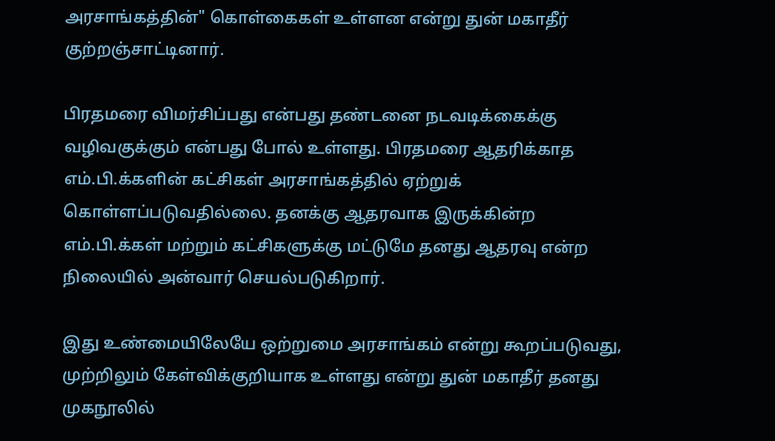அரசாங்கத்தின்" கொள்கைகள் உள்ளன என்று துன் மகாதீர் குற்றஞ்சாட்டினார்.

பிரதமரை விமர்சிப்பது என்பது தண்டனை நடவடிக்கைக்கு வழிவகுக்கும் என்பது போல் உள்ளது. பிரதமரை ஆதரிக்காத எம்.பி.க்களின் கட்சிகள் அரசாங்கத்தில் ஏற்றுக் கொள்ளப்படுவதில்லை. தனக்கு ஆதரவாக இருக்கின்ற எம்.பி.க்கள் மற்றும் கட்சிகளுக்கு மட்டுமே தனது ஆதரவு என்ற நிலையில் அன்வார் செயல்படுகிறார்.

இது உண்மையிலேயே ஒற்றுமை அரசாங்கம் என்று கூறப்படுவது, முற்றிலும் கேள்விக்குறியாக உள்ளது என்று துன் மகாதீர் தனது முகநூலில்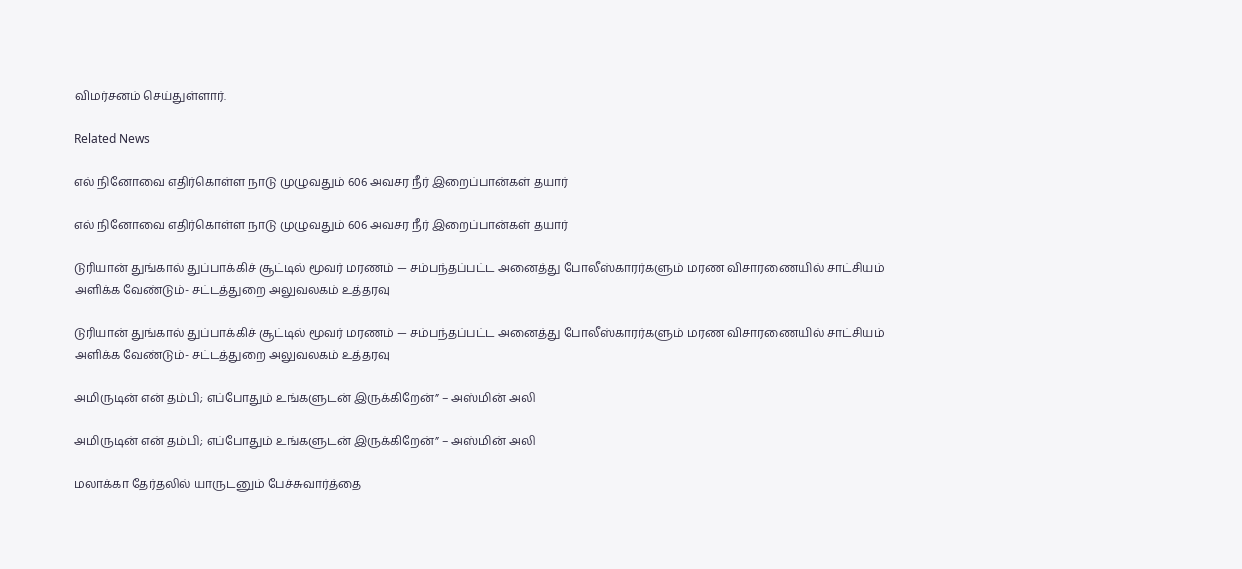விமர்சனம் செய்துள்ளார்.

Related News

எல் நினோவை எதிர்கொள்ள நாடு முழுவதும் 606 அவசர நீர் இறைப்பான்கள் தயார்

எல் நினோவை எதிர்கொள்ள நாடு முழுவதும் 606 அவசர நீர் இறைப்பான்கள் தயார்

டுரியான் துங்கால் துப்பாக்கிச் சூட்டில் மூவர் மரணம் — சம்பந்தப்பட்ட அனைத்து போலீஸ்காரர்களும் மரண விசாரணையில் சாட்சியம் அளிக்க வேண்டும்- சட்டத்துறை அலுவலகம் உத்தரவு

டுரியான் துங்கால் துப்பாக்கிச் சூட்டில் மூவர் மரணம் — சம்பந்தப்பட்ட அனைத்து போலீஸ்காரர்களும் மரண விசாரணையில் சாட்சியம் அளிக்க வேண்டும்- சட்டத்துறை அலுவலகம் உத்தரவு

அமிருடின் என் தம்பி; எப்போதும் உங்களுடன் இருக்கிறேன்” – அஸ்மின் அலி

அமிருடின் என் தம்பி; எப்போதும் உங்களுடன் இருக்கிறேன்” – அஸ்மின் அலி

மலாக்கா தேர்தலில் யாருடனும் பேச்சுவார்த்தை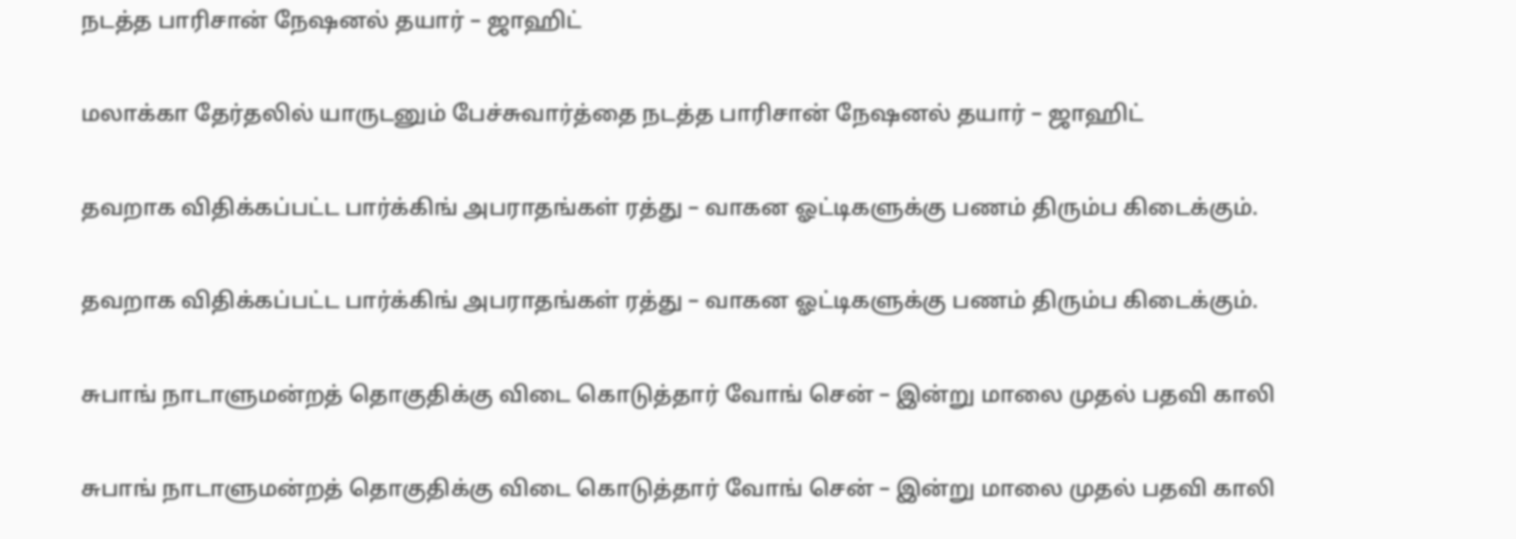நடத்த பாரிசான் நேஷனல் தயார் – ஜாஹிட்

மலாக்கா தேர்தலில் யாருடனும் பேச்சுவார்த்தை நடத்த பாரிசான் நேஷனல் தயார் – ஜாஹிட்

தவறாக விதிக்கப்பட்ட பார்க்கிங் அபராதங்கள் ரத்து – வாகன ஓட்டிகளுக்கு பணம் திரும்ப கிடைக்கும்.

தவறாக விதிக்கப்பட்ட பார்க்கிங் அபராதங்கள் ரத்து – வாகன ஓட்டிகளுக்கு பணம் திரும்ப கிடைக்கும்.

சுபாங் நாடாளுமன்றத் தொகுதிக்கு விடை கொடுத்தார் வோங் சென் – இன்று மாலை முதல் பதவி காலி

சுபாங் நாடாளுமன்றத் தொகுதிக்கு விடை கொடுத்தார் வோங் சென் – இன்று மாலை முதல் பதவி காலி